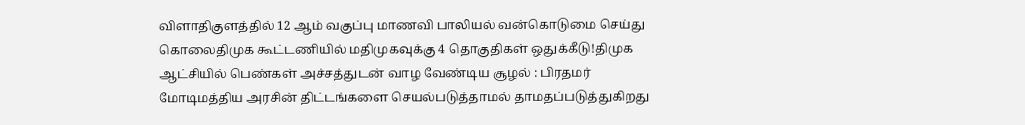விளாதிகுளத்தில் 12 ஆம் வகுப்பு மாணவி பாலியல் வன்கொடுமை செய்து கொலைதிமுக கூட்டணியில் மதிமுகவுக்கு 4 தொகுதிகள் ஒதுக்கீடு!திமுக ஆட்சியில் பெண்கள் அச்சத்துடன் வாழ வேண்டிய சூழல் : பிரதமர் மோடிமத்திய அரசின் திட்டங்களை செயல்படுத்தாமல் தாமதப்படுத்துகிறது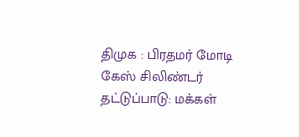திமுக : பிரதமர் மோடி கேஸ் சிலிண்டர் தட்டுப்பாடு: மக்கள்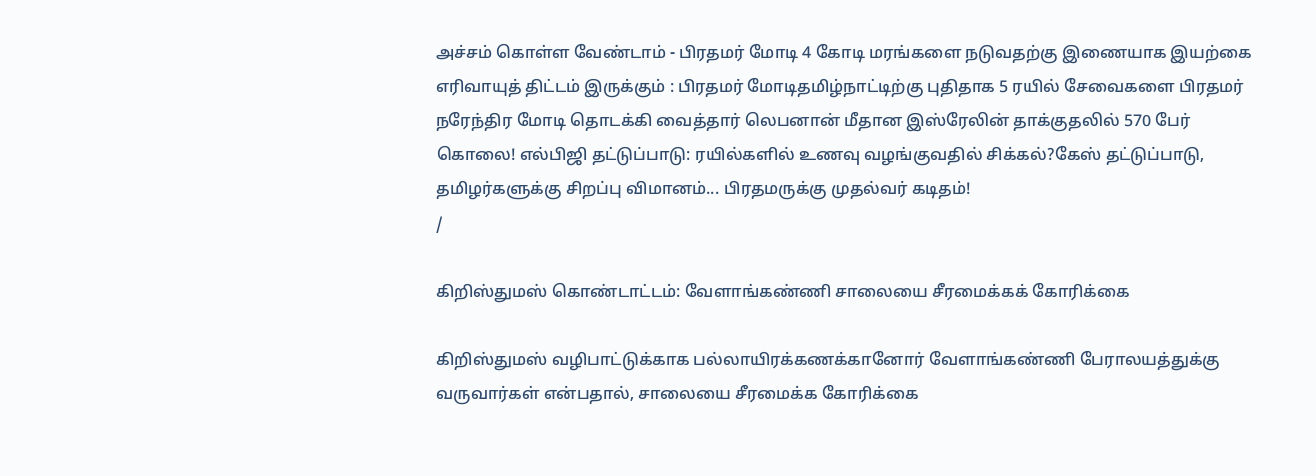அச்சம் கொள்ள வேண்டாம் - பிரதமர் மோடி 4 கோடி மரங்களை நடுவதற்கு இணையாக இயற்கை எரிவாயுத் திட்டம் இருக்கும் : பிரதமர் மோடிதமிழ்நாட்டிற்கு புதிதாக 5 ரயில் சேவைகளை பிரதமர் நரேந்திர மோடி தொடக்கி வைத்தார் லெபனான் மீதான இஸ்ரேலின் தாக்குதலில் 570 பேர் கொலை! எல்பிஜி தட்டுப்பாடு: ரயில்களில் உணவு வழங்குவதில் சிக்கல்?கேஸ் தட்டுப்பாடு, தமிழர்களுக்கு சிறப்பு விமானம்... பிரதமருக்கு முதல்வர் கடிதம்!
/

கிறிஸ்துமஸ் கொண்டாட்டம்: வேளாங்கண்ணி சாலையை சீரமைக்கக் கோரிக்கை

கிறிஸ்துமஸ் வழிபாட்டுக்காக பல்லாயிரக்கணக்கானோர் வேளாங்கண்ணி பேராலயத்துக்கு வருவார்கள் என்பதால், சாலையை சீரமைக்க கோரிக்கை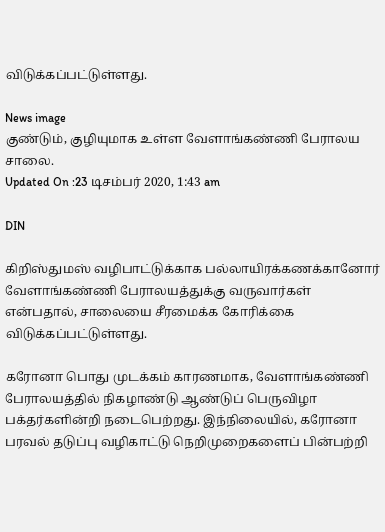விடுக்கப்பட்டுள்ளது.

News image
குண்டும், குழியுமாக உள்ள வேளாங்கண்ணி பேராலய சாலை.
Updated On :23 டிசம்பர் 2020, 1:43 am

DIN

கிறிஸ்துமஸ் வழிபாட்டுக்காக பல்லாயிரக்கணக்கானோர் வேளாங்கண்ணி பேராலயத்துக்கு வருவார்கள் என்பதால், சாலையை சீரமைக்க கோரிக்கை விடுக்கப்பட்டுள்ளது.

கரோனா பொது முடக்கம் காரணமாக, வேளாங்கண்ணி பேராலயத்தில் நிகழாண்டு ஆண்டுப் பெருவிழா பக்தர்களின்றி நடைபெற்றது. இந்நிலையில், கரோனா பரவல் தடுப்பு வழிகாட்டு நெறிமுறைகளைப் பின்பற்றி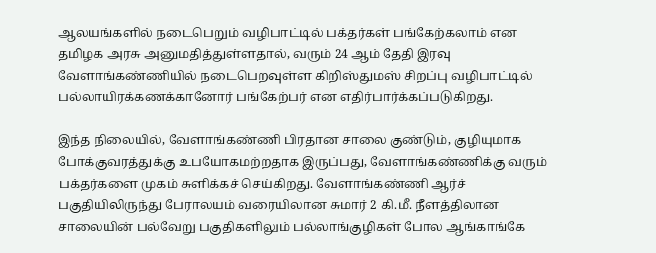ஆலயங்களில் நடைபெறும் வழிபாட்டில் பக்தர்கள் பங்கேற்கலாம் என தமிழக அரசு அனுமதித்துள்ளதால், வரும் 24 ஆம் தேதி இரவு வேளாங்கண்ணியில் நடைபெறவுள்ள கிறிஸ்துமஸ் சிறப்பு வழிபாட்டில் பல்லாயிரக்கணக்கானோர் பங்கேற்பர் என எதிர்பார்க்கப்படுகிறது.

இந்த நிலையில், வேளாங்கண்ணி பிரதான சாலை குண்டும், குழியுமாக போக்குவரத்துக்கு உபயோகமற்றதாக இருப்பது, வேளாங்கண்ணிக்கு வரும் பக்தர்களை முகம் சுளிக்கச் செய்கிறது. வேளாங்கண்ணி ஆர்ச் பகுதியிலிருந்து பேராலயம் வரையிலான சுமார் 2 கி.மீ. நீளத்திலான சாலையின் பல்வேறு பகுதிகளிலும் பல்லாங்குழிகள் போல ஆங்காங்கே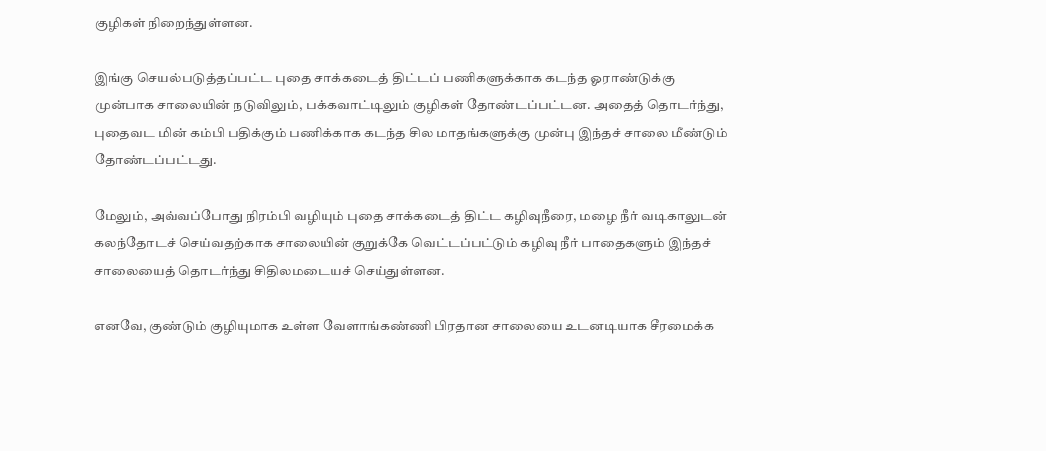குழிகள் நிறைந்துள்ளன.

இங்கு செயல்படுத்தப்பட்ட புதை சாக்கடைத் திட்டப் பணிகளுக்காக கடந்த ஓராண்டுக்கு முன்பாக சாலையின் நடுவிலும், பக்கவாட்டிலும் குழிகள் தோண்டப்பட்டன. அதைத் தொடர்ந்து, புதைவட மின் கம்பி பதிக்கும் பணிக்காக கடந்த சில மாதங்களுக்கு முன்பு இந்தச் சாலை மீண்டும் தோண்டப்பட்டது.

மேலும், அவ்வப்போது நிரம்பி வழியும் புதை சாக்கடைத் திட்ட கழிவுநீரை, மழை நீர் வடிகாலுடன் கலந்தோடச் செய்வதற்காக சாலையின் குறுக்கே வெட்டப்பட்டும் கழிவு நீர் பாதைகளும் இந்தச் சாலையைத் தொடர்ந்து சிதிலமடையச் செய்துள்ளன.

எனவே, குண்டும் குழியுமாக உள்ள வேளாங்கண்ணி பிரதான சாலையை உடனடியாக சீரமைக்க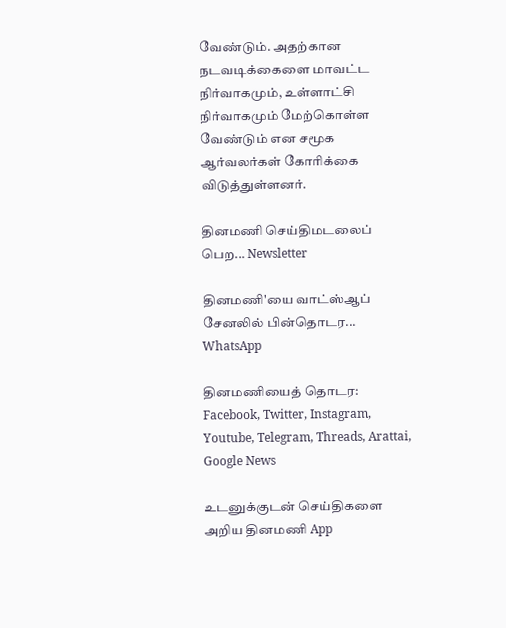வேண்டும். அதற்கான நடவடிக்கைளை மாவட்ட நிர்வாகமும், உள்ளாட்சி நிர்வாகமும் மேற்கொள்ள வேண்டும் என சமூக ஆர்வலர்கள் கோரிக்கை விடுத்துள்ளனர்.

தினமணி செய்திமடலைப் பெற... Newsletter

தினமணி'யை வாட்ஸ்ஆப் சேனலில் பின்தொடர... WhatsApp

தினமணியைத் தொடர: Facebook, Twitter, Instagram, Youtube, Telegram, Threads, Arattai, Google News

உடனுக்குடன் செய்திகளை அறிய தினமணி App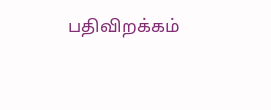பதிவிறக்கம்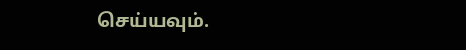செய்யவும்.